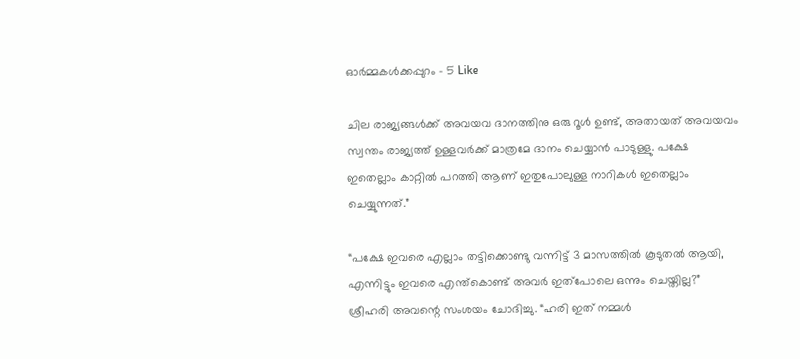ഓർമ്മകൾക്കപ്പുറം – 5 Like

ചില രാജ്യങ്ങൾക്ക് അവയവ ദാനത്തിനു ഒരു റൂൾ ഉണ്ട്, അതായത് അവയവം സ്വന്തം രാജ്യത്ത് ഉള്ളവർക്ക് മാത്രമേ ദാനം ചെയ്യാൻ പാടുള്ളു. പക്ഷേ ഇതെല്ലാം കാറ്റിൽ പറത്തി ആണ് ഇതുപോലുള്ള നാറികൾ ഇതെല്ലാം ചെയ്യുന്നത്.”

“പക്ഷേ ഇവരെ എല്ലാം തട്ടിക്കൊണ്ടു വന്നിട്ട് 3 മാസത്തിൽ കൂടുതൽ ആയി, എന്നിട്ടും ഇവരെ എന്ത്കൊണ്ട് അവർ ഇത്പോലെ ഒന്നും ചെയ്തില്ല?” ശ്രീഹരി അവന്റെ സംശയം ചോദിച്ചു. “ഹരി ഇത് നമ്മൾ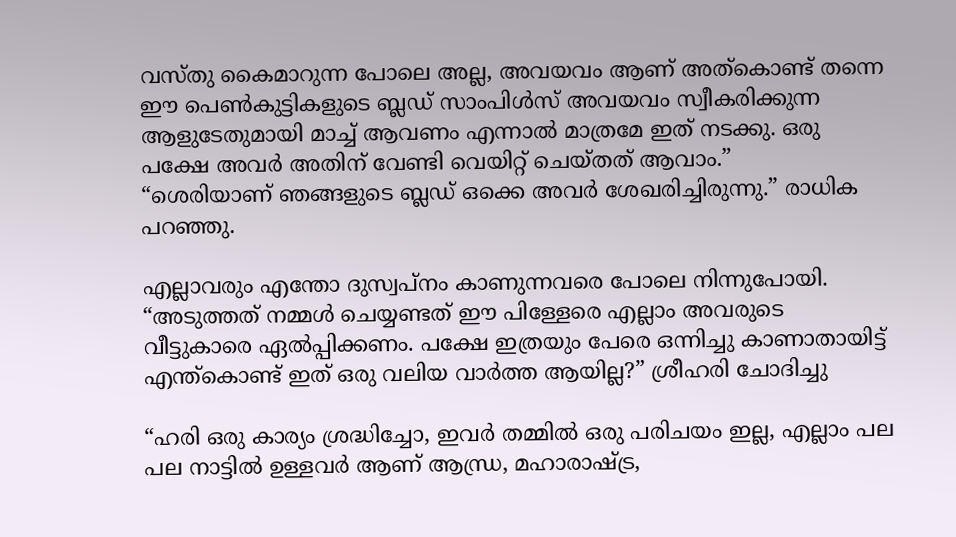വസ്തു കൈമാറുന്ന പോലെ അല്ല, അവയവം ആണ് അത്കൊണ്ട് തന്നെ ഈ പെൺകുട്ടികളുടെ ബ്ലഡ്‌ സാംപിൾസ്‌ അവയവം സ്വീകരിക്കുന്ന ആളുടേതുമായി മാച്ച് ആവണം എന്നാൽ മാത്രമേ ഇത് നടക്കു. ഒരു പക്ഷേ അവർ അതിന് വേണ്ടി വെയിറ്റ് ചെയ്തത് ആവാം.”
“ശെരിയാണ് ഞങ്ങളുടെ ബ്ലഡ്‌ ഒക്കെ അവർ ശേഖരിച്ചിരുന്നു.” രാധിക പറഞ്ഞു.

എല്ലാവരും എന്തോ ദുസ്വപ്നം കാണുന്നവരെ പോലെ നിന്നുപോയി. “അടുത്തത് നമ്മൾ ചെയ്യണ്ടത് ഈ പിള്ളേരെ എല്ലാം അവരുടെ വീട്ടുകാരെ ഏൽപ്പിക്കണം. പക്ഷേ ഇത്രയും പേരെ ഒന്നിച്ചു കാണാതായിട്ട് എന്ത്കൊണ്ട് ഇത് ഒരു വലിയ വാർത്ത ആയില്ല?” ശ്രീഹരി ചോദിച്ചു

“ഹരി ഒരു കാര്യം ശ്രദ്ധിച്ചോ, ഇവർ തമ്മിൽ ഒരു പരിചയം ഇല്ല, എല്ലാം പല പല നാട്ടിൽ ഉള്ളവർ ആണ് ആന്ധ്ര, മഹാരാഷ്ട്ര,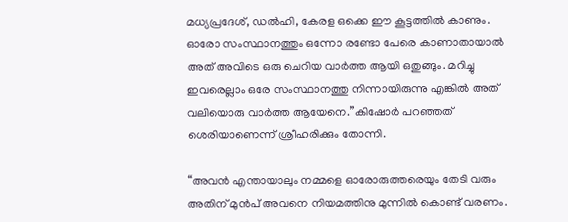മധ്യപ്രദേശ്, ഡൽഹി, കേരള ഒക്കെ ഈ കൂട്ടത്തിൽ കാണും. ഓരോ സംസ്ഥാനത്തും ഒന്നോ രണ്ടോ പേരെ കാണാതായാൽ അത്‌ അവിടെ ഒരു ചെറിയ വാർത്ത ആയി ഒതുങ്ങും. മറിച്ചു ഇവരെല്ലാം ഒരേ സംസ്ഥാനത്തു നിന്നായിരുന്നു എങ്കിൽ അത്‌ വലിയൊരു വാർത്ത ആയേനെ.”കിഷോർ പറഞ്ഞത് ശെരിയാണെന്ന് ശ്രീഹരിക്കും തോന്നി.

“അവൻ എന്തായാലും നമ്മളെ ഓരോരുത്തരെയും തേടി വരും അതിന് മുൻപ് അവനെ നിയമത്തിനു മുന്നിൽ കൊണ്ട് വരണം.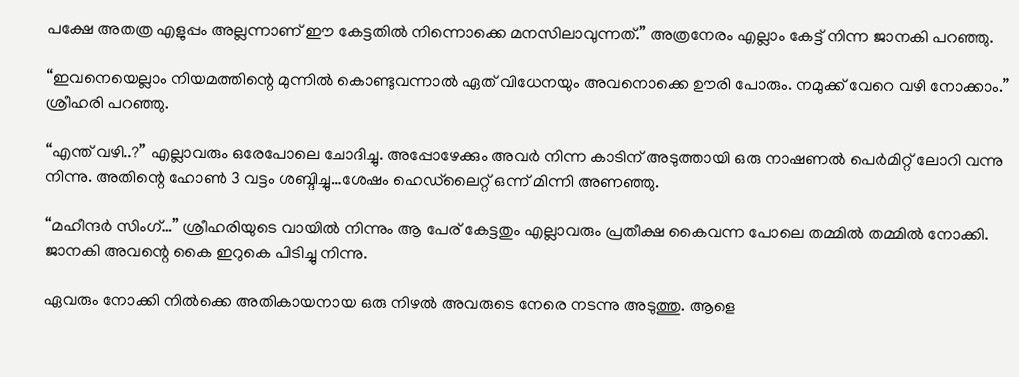പക്ഷേ അതത്ര എളുപ്പം അല്ലന്നാണ് ഈ കേട്ടതിൽ നിന്നൊക്കെ മനസിലാവുന്നത്.” അത്രനേരം എല്ലാം കേട്ട് നിന്ന ജാനകി പറഞ്ഞു.

“ഇവനെയെല്ലാം നിയമത്തിന്റെ മുന്നിൽ കൊണ്ടുവന്നാൽ ഏത് വിധേനയും അവനൊക്കെ ഊരി പോരും. നമുക്ക് വേറെ വഴി നോക്കാം.” ശ്രീഹരി പറഞ്ഞു.

“എന്ത് വഴി..?” എല്ലാവരും ഒരേപോലെ ചോദിച്ചു. അപ്പോഴേക്കും അവർ നിന്ന കാടിന് അടുത്തായി ഒരു നാഷണൽ പെർമിറ്റ്‌ ലോറി വന്നു നിന്നു. അതിന്റെ ഹോൺ 3 വട്ടം ശബ്ദിച്ചു…ശേഷം ഹെഡ്‍ലൈറ്റ് ഒന്ന് മിന്നി അണഞ്ഞു.

“മഹീന്ദർ സിംഗ്…” ശ്രീഹരിയുടെ വായിൽ നിന്നും ആ പേര് കേട്ടതും എല്ലാവരും പ്രതീക്ഷ കൈവന്ന പോലെ തമ്മിൽ തമ്മിൽ നോക്കി. ജാനകി അവന്റെ കൈ ഇറുകെ പിടിച്ചു നിന്നു.

ഏവരും നോക്കി നിൽക്കെ അതികായനായ ഒരു നിഴൽ അവരുടെ നേരെ നടന്നു അടുത്തു. ആളെ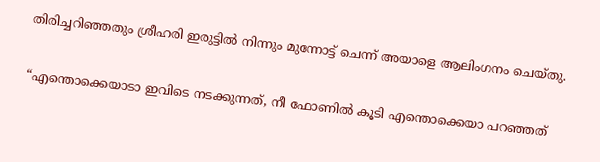തിരിച്ചറിഞ്ഞതും ശ്രീഹരി ഇരുട്ടിൽ നിന്നും മുന്നോട്ട് ചെന്ന് അയാളെ ആലിംഗനം ചെയ്തു.

“എന്തൊക്കെയാടാ ഇവിടെ നടക്കുന്നത്, നീ ഫോണിൽ കൂടി എന്തൊക്കെയാ പറഞ്ഞത്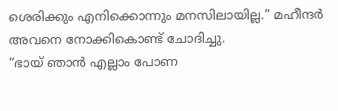ശെരിക്കും എനിക്കൊന്നും മനസിലായില്ല.” മഹീന്ദർ അവനെ നോക്കികൊണ്ട്‌ ചോദിച്ചു.
“ഭായ് ഞാൻ എല്ലാം പോണ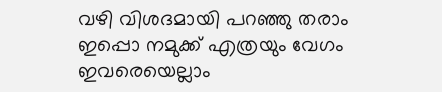വഴി വിശദമായി പറഞ്ഞു തരാം ഇപ്പൊ നമുക്ക് എത്രയും വേഗം ഇവരെയെല്ലാം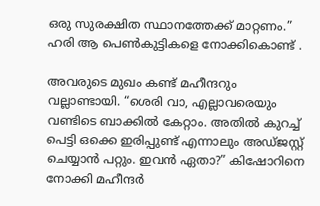ഒരു സുരക്ഷിത സ്ഥാനത്തേക്ക് മാറ്റണം.” ഹരി ആ പെൺകുട്ടികളെ നോക്കികൊണ്ട്‌ .

അവരുടെ മുഖം കണ്ട് മഹീന്ദറും വല്ലാണ്ടായി. “ശെരി വാ, എല്ലാവരെയും വണ്ടിടെ ബാക്കിൽ കേറ്റാം. അതിൽ കുറച്ച് പെട്ടി ഒക്കെ ഇരിപ്പുണ്ട് എന്നാലും അഡ്ജസ്റ്റ് ചെയ്യാൻ പറ്റും. ഇവൻ ഏതാ?” കിഷോറിനെ നോക്കി മഹീന്ദർ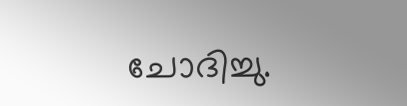ചോദിച്ചു.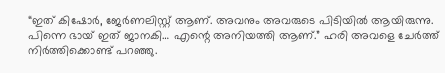“ഇത് കിഷോർ, ജേർണലിസ്റ്റ് ആണ്. അവനും അവരുടെ പിടിയിൽ ആയിരുന്നു. പിന്നെ ഭായ് ഇത് ജാനകി… എന്റെ അനിയത്തി ആണ്.” ഹരി അവളെ ചേർത്ത് നിർത്തിക്കൊണ്ട് പറഞ്ഞു.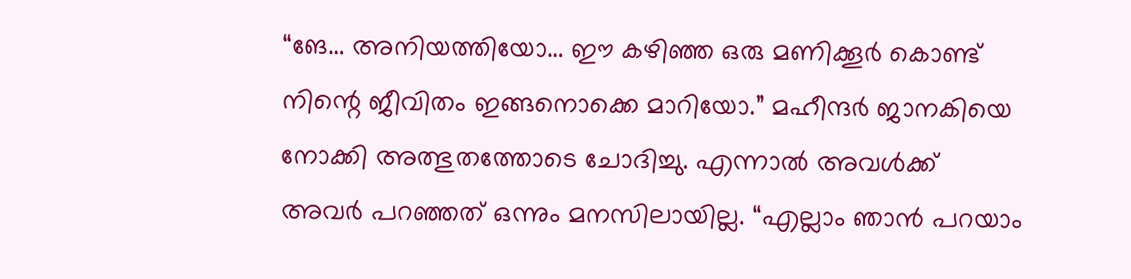“ങേ… അനിയത്തിയോ… ഈ കഴിഞ്ഞ ഒരു മണിക്കൂർ കൊണ്ട് നിന്റെ ജീവിതം ഇങ്ങനൊക്കെ മാറിയോ.” മഹീന്ദർ ജാനകിയെ നോക്കി അത്ഭുതത്തോടെ ചോദിച്ചു. എന്നാൽ അവൾക്ക് അവർ പറഞ്ഞത് ഒന്നും മനസിലായില്ല. “എല്ലാം ഞാൻ പറയാം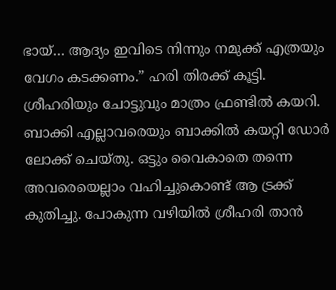ഭായ്… ആദ്യം ഇവിടെ നിന്നും നമുക്ക് എത്രയും വേഗം കടക്കണം.” ഹരി തിരക്ക് കൂട്ടി. ശ്രീഹരിയും ചോട്ടുവും മാത്രം ഫ്രണ്ടിൽ കയറി. ബാക്കി എല്ലാവരെയും ബാക്കിൽ കയറ്റി ഡോർ ലോക്ക് ചെയ്തു. ഒട്ടും വൈകാതെ തന്നെ അവരെയെല്ലാം വഹിച്ചുകൊണ്ട് ആ ട്രക്ക് കുതിച്ചു. പോകുന്ന വഴിയിൽ ശ്രീഹരി താൻ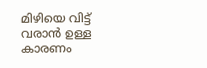മിഴിയെ വിട്ട് വരാൻ ഉള്ള കാരണം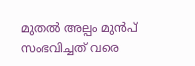മുതൽ അല്പം മുൻപ് സംഭവിച്ചത് വരെ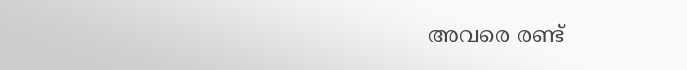അവരെ രണ്ട്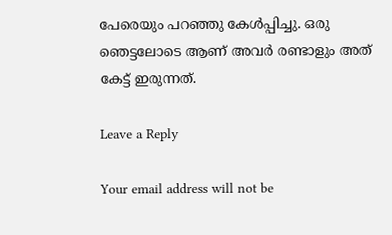പേരെയും പറഞ്ഞു കേൾപ്പിച്ചു. ഒരു ഞെട്ടലോടെ ആണ് അവർ രണ്ടാളും അത്‌ കേട്ട് ഇരുന്നത്.

Leave a Reply

Your email address will not be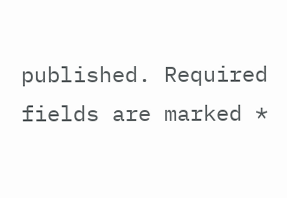published. Required fields are marked *